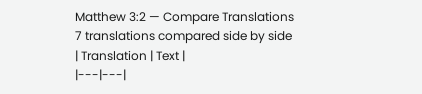Matthew 3:2 — Compare Translations
7 translations compared side by side
| Translation | Text |
|---|---|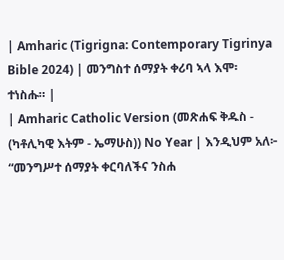| Amharic (Tigrigna: Contemporary Tigrinya Bible 2024) | መንግስተ ሰማያት ቀሪባ ኣላ እሞ፡ ተነስሑ። |
| Amharic Catholic Version (መጽሐፍ ቅዱስ - (ካቶሊካዊ እትም - ኤማሁስ)) No Year | እንዲህም አለ፦ “መንግሥተ ሰማያት ቀርባለችና ንስሐ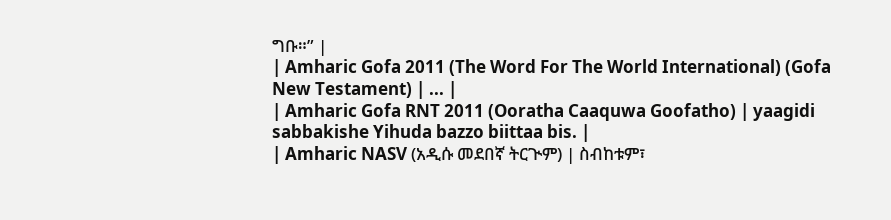ግቡ።” |
| Amharic Gofa 2011 (The Word For The World International) (Gofa New Testament) | ... |
| Amharic Gofa RNT 2011 (Ooratha Caaquwa Goofatho) | yaagidi sabbakishe Yihuda bazzo biittaa bis. |
| Amharic NASV (አዲሱ መደበኛ ትርጒም) | ስብከቱም፣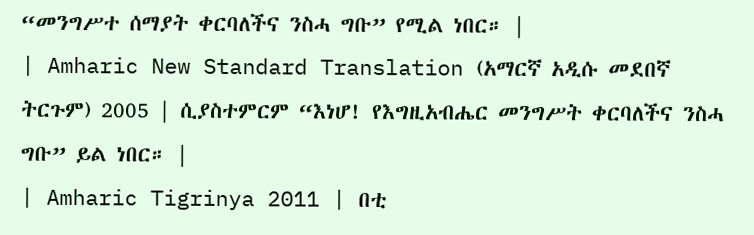“መንግሥተ ሰማያት ቀርባለችና ንስሓ ግቡ” የሚል ነበር። |
| Amharic New Standard Translation (አማርኛ አዲሱ መደበኛ ትርጉም) 2005 | ሲያስተምርም “እነሆ! የእግዚአብሔር መንግሥት ቀርባለችና ንስሓ ግቡ” ይል ነበር። |
| Amharic Tigrinya 2011 | በቲ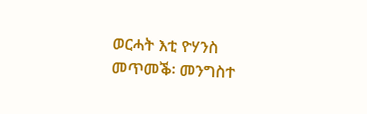ወርሓት እቲ ዮሃንስ መጥመቕ፡ መንግስተ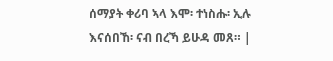ሰማያት ቀሪባ ኣላ እሞ፡ ተነስሑ፡ ኢሉ እናሰበኸ፡ ናብ በረኻ ይሁዳ መጸ። |